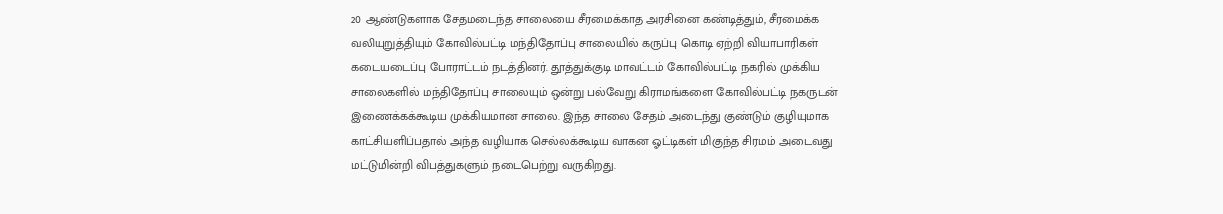20 ஆண்டுகளாக சேதமடைந்த சாலையை சீரமைக்காத அரசினை கண்டித்தும், சீரமைக்க வலியுறுத்தியும் கோவில்பட்டி மந்திதோப்பு சாலையில் கருப்பு கொடி ஏற்றி வியாபாரிகள் கடையடைப்பு போராட்டம் நடத்தினர். தூத்துக்குடி மாவட்டம் கோவில்பட்டி நகரில் முக்கிய சாலைகளில் மந்திதோப்பு சாலையும் ஒன்று பல்வேறு கிராமங்களை கோவில்பட்டி நகருடன் இணைக்கக்கூடிய முக்கியமான சாலை. இந்த சாலை சேதம் அடைந்து குண்டும் குழியுமாக காட்சியளிப்பதால் அந்த வழியாக செல்லக்கூடிய வாகன ஓட்டிகள் மிகுந்த சிரமம் அடைவது மட்டுமின்றி விபத்துகளும் நடைபெற்று வருகிறது.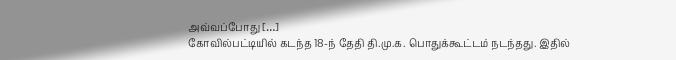அவ்வப்போது […]
கோவில்பட்டியில் கடந்த 18-ந் தேதி தி.மு.க. பொதுக்கூட்டம் நடந்தது. இதில்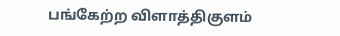பங்கேற்ற விளாத்திகுளம்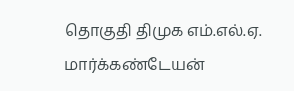தொகுதி திமுக எம்.எல்.ஏ. மார்க்கண்டேயன்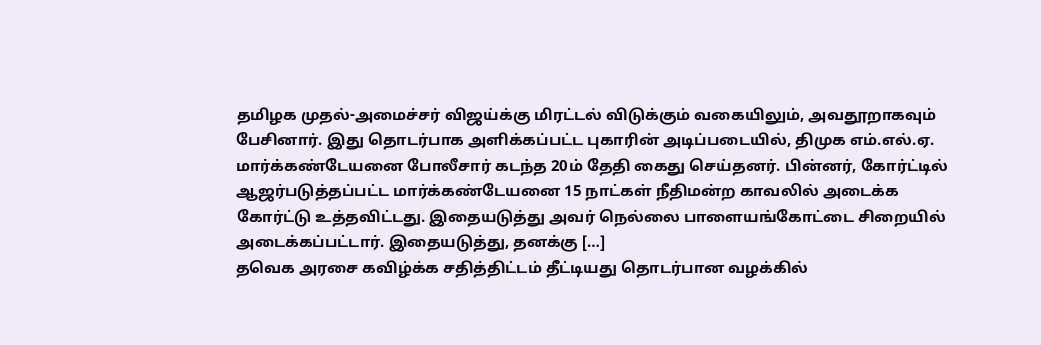தமிழக முதல்-அமைச்சர் விஜய்க்கு மிரட்டல் விடுக்கும் வகையிலும், அவதூறாகவும் பேசினார். இது தொடர்பாக அளிக்கப்பட்ட புகாரின் அடிப்படையில், திமுக எம்.எல்.ஏ. மார்க்கண்டேயனை போலீசார் கடந்த 20ம் தேதி கைது செய்தனர். பின்னர், கோர்ட்டில் ஆஜர்படுத்தப்பட்ட மார்க்கண்டேயனை 15 நாட்கள் நீதிமன்ற காவலில் அடைக்க கோர்ட்டு உத்தவிட்டது. இதையடுத்து அவர் நெல்லை பாளையங்கோட்டை சிறையில் அடைக்கப்பட்டார். இதையடுத்து, தனக்கு […]
தவெக அரசை கவிழ்க்க சதித்திட்டம் தீட்டியது தொடர்பான வழக்கில்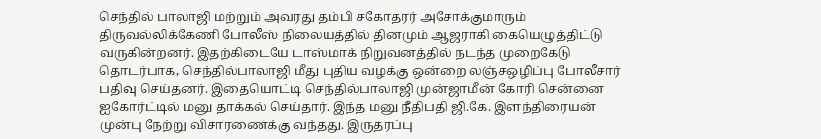செந்தில் பாலாஜி மற்றும் அவரது தம்பி சகோதரர் அசோக்குமாரும் திருவல்லிக்கேணி போலீஸ் நிலையத்தில் தினமும் ஆஜராகி கையெழுத்திட்டு வருகின்றனர். இதற்கிடையே டாஸ்மாக் நிறுவனத்தில் நடந்த முறைகேடு தொடர்பாக, செந்தில்பாலாஜி மீது புதிய வழக்கு ஒன்றை லஞ்சஒழிப்பு போலீசார் பதிவு செய்தனர். இதையொட்டி செந்தில்பாலாஜி முன்ஜாமீன் கோரி சென்னை ஐகோர்ட்டில் மனு தாக்கல் செய்தார். இந்த மனு நீதிபதி ஜி.கே. இளந்திரையன் முன்பு நேற்று விசாரணைக்கு வந்தது. இருதரப்பு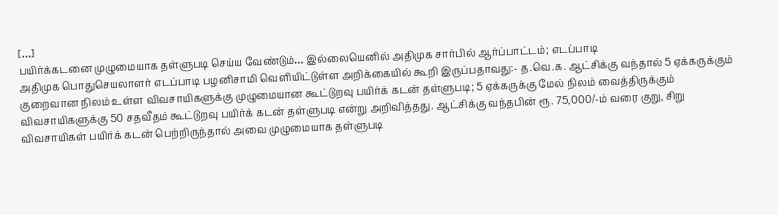[…]
பயிர்க்கடனை முழுமையாக தள்ளுபடி செய்ய வேண்டும்… இல்லையெனில் அதிமுக சார்பில் ஆர்ப்பாட்டம்; எடப்பாடி
அதிமுக பொதுசெயலாளர் எடப்பாடி பழனிசாமி வெளியிட்டுள்ள அறிக்கையில் கூறி இருப்பதாவது:- த.வெ.க. ஆட்சிக்கு வந்தால் 5 ஏக்கருக்கும் குறைவான நிலம் உள்ள விவசாயிகளுக்கு முழுமையான கூட்டுறவு பயிர்க் கடன் தள்ளுபடி; 5 ஏக்கருக்கு மேல் நிலம் வைத்திருக்கும் விவசாயிகளுக்கு 50 சதவீதம் கூட்டுறவு பயிர்க் கடன் தள்ளுபடி என்று அறிவித்தது. ஆட்சிக்கு வந்தபின் ரூ. 75,000/-ம் வரை குறு, சிறு விவசாயிகள் பயிர்க் கடன் பெற்றிருந்தால் அவை முழுமையாக தள்ளுபடி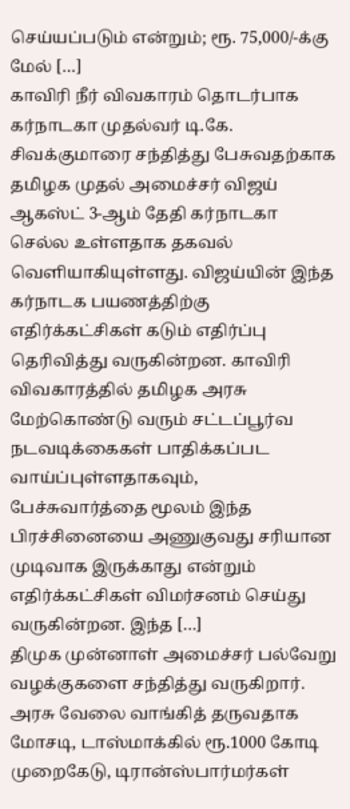செய்யப்படும் என்றும்; ரூ. 75,000/-க்கு மேல் […]
காவிரி நீர் விவகாரம் தொடர்பாக கர்நாடகா முதல்வர் டி.கே. சிவக்குமாரை சந்தித்து பேசுவதற்காக தமிழக முதல் அமைச்சர் விஜய் ஆகஸ்ட் 3-ஆம் தேதி கர்நாடகா செல்ல உள்ளதாக தகவல் வெளியாகியுள்ளது. விஜய்யின் இந்த கர்நாடக பயணத்திற்கு எதிர்க்கட்சிகள் கடும் எதிர்ப்பு தெரிவித்து வருகின்றன. காவிரி விவகாரத்தில் தமிழக அரசு மேற்கொண்டு வரும் சட்டப்பூர்வ நடவடிக்கைகள் பாதிக்கப்பட வாய்ப்புள்ளதாகவும், பேச்சுவார்த்தை மூலம் இந்த பிரச்சினையை அணுகுவது சரியான முடிவாக இருக்காது என்றும் எதிர்க்கட்சிகள் விமர்சனம் செய்து வருகின்றன. இந்த […]
திமுக முன்னாள் அமைச்சர் பல்வேறு வழக்குகளை சந்தித்து வருகிறார். அரசு வேலை வாங்கித் தருவதாக மோசடி, டாஸ்மாக்கில் ரூ.1000 கோடி முறைகேடு, டிரான்ஸ்பார்மர்கள்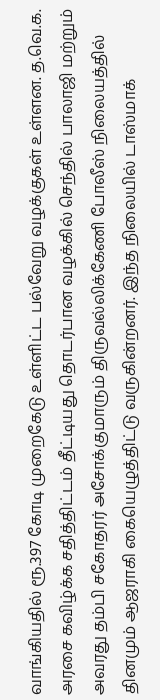வாங்கியதில் ரூ.397 கோடி முறைகேடு உள்ளிட்ட பல்வேறு வழக்குகள் உள்ளன. த.வெ.க. அரசை கவிழ்க்க சதித்திட்டம் தீட்டியது தொடர்பான வழக்கில் செந்தில் பாலாஜி மற்றும் அவரது தம்பி சகோதரர் அசோக்குமாரும் திருவல்லிக்கேணி போலீஸ் நிலையத்தில் தினமும் ஆஜராகி கையெழுத்திட்டு வருகின்றனர். இந்த நிலையில் டாஸ்மாக்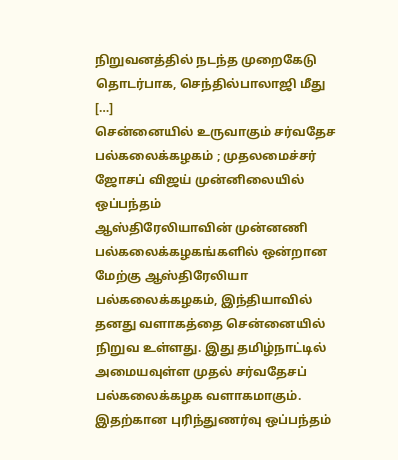நிறுவனத்தில் நடந்த முறைகேடு தொடர்பாக, செந்தில்பாலாஜி மீது […]
சென்னையில் உருவாகும் சர்வதேச பல்கலைக்கழகம் ; முதலமைச்சர் ஜோசப் விஜய் முன்னிலையில் ஒப்பந்தம்
ஆஸ்திரேலியாவின் முன்னணி பல்கலைக்கழகங்களில் ஒன்றான மேற்கு ஆஸ்திரேலியா பல்கலைக்கழகம், இந்தியாவில் தனது வளாகத்தை சென்னையில் நிறுவ உள்ளது. இது தமிழ்நாட்டில் அமையவுள்ள முதல் சர்வதேசப் பல்கலைக்கழக வளாகமாகும். இதற்கான புரிந்துணர்வு ஒப்பந்தம்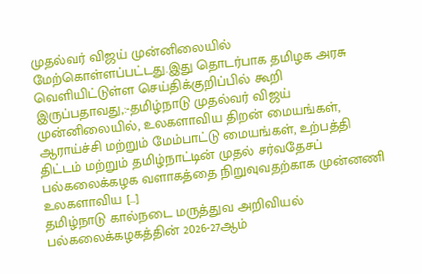முதல்வர் விஜய் முன்னிலையில் மேற்கொள்ளப்பட்டது.இது தொடர்பாக தமிழக அரசு வெளியிட்டுள்ள செய்திக்குறிப்பில் கூறி இருப்பதாவது,:-தமிழ்நாடு முதல்வர் விஜய் முன்னிலையில், உலகளாவிய திறன் மையங்கள், ஆராய்ச்சி மற்றும் மேம்பாட்டு மையங்கள், உற்பத்தி திட்டம் மற்றும் தமிழ்நாட்டின் முதல் சர்வதேசப் பல்கலைக்கழக வளாகத்தை நிறுவுவதற்காக முன்னணி உலகளாவிய […]
தமிழ்நாடு கால்நடை மருத்துவ அறிவியல் பல்கலைக்கழகத்தின் 2026-27ஆம்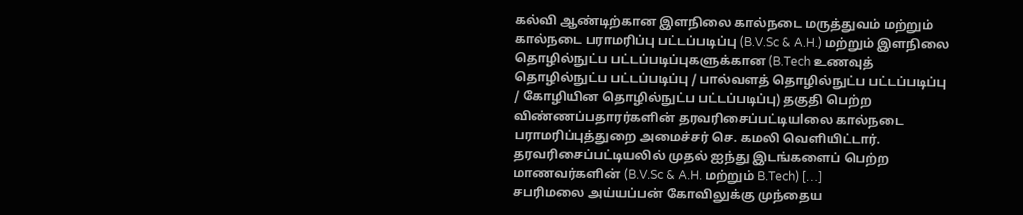கல்வி ஆண்டிற்கான இளநிலை கால்நடை மருத்துவம் மற்றும் கால்நடை பராமரிப்பு பட்டப்படிப்பு (B.V.Sc & A.H.) மற்றும் இளநிலை தொழில்நுட்ப பட்டப்படிப்புகளுக்கான (B.Tech உணவுத் தொழில்நுட்ப பட்டப்படிப்பு / பால்வளத் தொழில்நுட்ப பட்டப்படிப்பு / கோழியின தொழில்நுட்ப பட்டப்படிப்பு) தகுதி பெற்ற விண்ணப்பதாரர்களின் தரவரிசைப்பட்டியlலை கால்நடை பராமரிப்புத்துறை அமைச்சர் செ. கமலி வெளியிட்டார். தரவரிசைப்பட்டியலில் முதல் ஐந்து இடங்களைப் பெற்ற மாணவர்களின் (B.V.Sc & A.H. மற்றும் B.Tech) […]
சபரிமலை அய்யப்பன் கோவிலுக்கு முந்தைய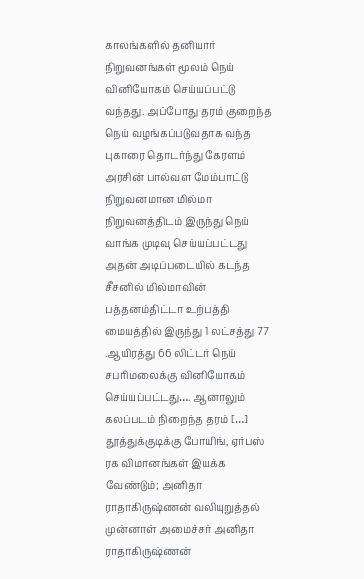காலங்களில் தனியார் நிறுவனங்கள் மூலம் நெய் வினியோகம் செய்யப்பட்டு வந்தது. அப்போது தரம் குறைந்த நெய் வழங்கப்படுவதாக வந்த புகாரை தொடர்ந்து கேரளம் அரசின் பால்வள மேம்பாட்டு நிறுவனமான மில்மா நிறுவனத்திடம் இருந்து நெய் வாங்க முடிவு செய்யப்பட்டது அதன் அடிப்படையில் கடந்த சீசனில் மில்மாவின் பத்தனம்திட்டா உற்பத்தி மையத்தில் இருந்து 1 லட்சத்து 77 .ஆயிரத்து 66 லிட்டர் நெய் சபரிமலைக்கு வினியோகம் செய்யப்பட்டது…. ஆனாலும் கலப்படம் நிறைந்த தரம் […]
தூத்துக்குடிக்கு போயிங், ஏர்பஸ் ரக விமானங்கள் இயக்க வேண்டும்; அனிதா ராதாகிருஷ்ணன் வலியுறுத்தல்
முன்னாள் அமைச்சர் அனிதா ராதாகிருஷ்ணன்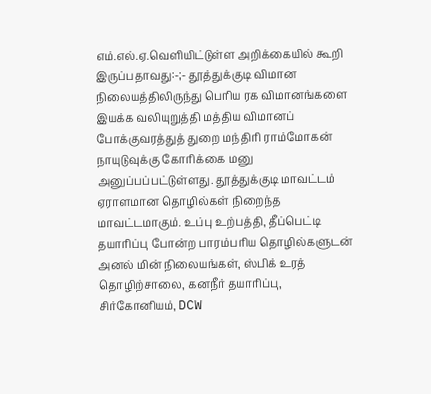எம்.எல்.ஏ.வெளியிட்டுள்ள அறிக்கையில் கூறி இருப்பதாவது:-;- தூத்துக்குடி விமான நிலையத்திலிருந்து பெரிய ரக விமானங்களை இயக்க வலியுறுத்தி மத்திய விமானப் போக்குவரத்துத் துறை மந்திரி ராம்மோகன் நாயுடுவுக்கு கோரிக்கை மனு அனுப்பப்பட்டுள்ளது. தூத்துக்குடி மாவட்டம் ஏராளமான தொழில்கள் நிறைந்த மாவட்டமாகும். உப்பு உற்பத்தி, தீப்பெட்டி தயாரிப்பு போன்ற பாரம்பரிய தொழில்களுடன் அனல் மின் நிலையங்கள், ஸ்பிக் உரத் தொழிற்சாலை, கனநீர் தயாரிப்பு, சிர்கோனியம், DCW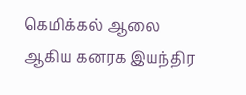கெமிக்கல் ஆலை ஆகிய கனரக இயந்திர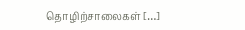தொழிற்சாலைகள் […]